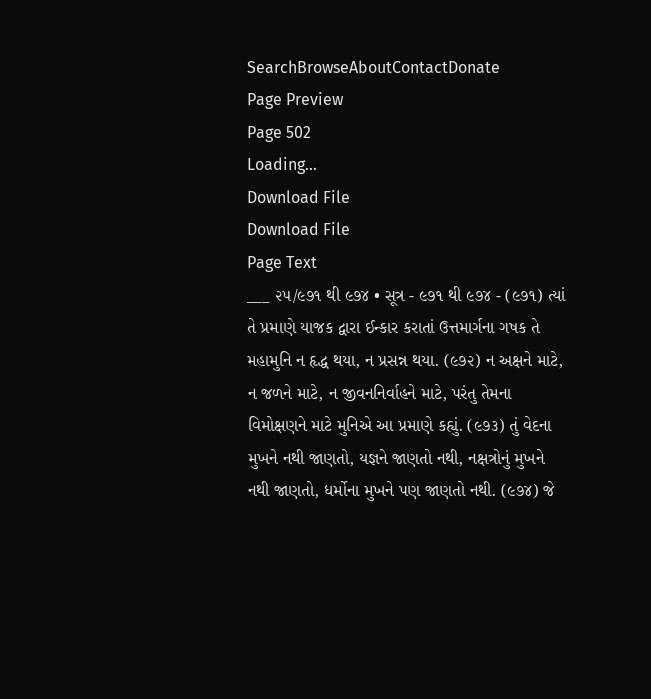SearchBrowseAboutContactDonate
Page Preview
Page 502
Loading...
Download File
Download File
Page Text
___ ૨૫/૯૭૧ થી ૯૭૪ • સૂત્ર - ૯૭૧ થી ૯૭૪ - (૯૭૧) ત્યાં તે પ્રમાણે યાજક દ્વારા ઈન્કાર કરાતાં ઉત્તમાર્ગના ગષક તે મહામુનિ ન હૃદ્ધ થયા, ન પ્રસન્ન થયા. (૯૭૨) ન અક્ષને માટે, ન જળને માટે, ન જીવનનિર્વાહને માટે, પરંતુ તેમના વિમોક્ષણને માટે મુનિએ આ પ્રમાણે કહ્યું. (૯૭૩) તું વેદના મુખને નથી જાણતો, યજ્ઞને જાણતો નથી, નક્ષત્રોનું મુખને નથી જાણતો, ધર્મોના મુખને પણ જાણતો નથી. (૯૭૪) જે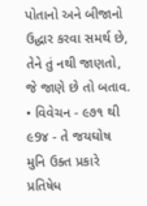પોતાનો અને બીજાનો ઉદ્ધાર કરવા સમર્થ છે, તેને તું નથી જાણતો, જે જાણે છે તો બતાવ. • વિવેચન - ૯૭૧ થી ૯9૪ - તે જયઘોષ મુનિ ઉક્ત પ્રકારે પ્રતિષેધ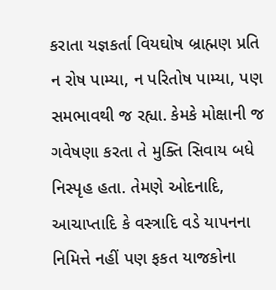કરાતા યજ્ઞકર્તા વિયઘોષ બ્રાહ્મણ પ્રતિ ન રોષ પામ્યા, ન પરિતોષ પામ્યા, પણ સમભાવથી જ રહ્યા. કેમકે મોક્ષાની જ ગવેષણા કરતા તે મુક્તિ સિવાય બધે નિસ્પૃહ હતા. તેમણે ઓદનાદિ, આચાપ્તાદિ કે વસ્ત્રાદિ વડે યાપનના નિમિત્તે નહીં પણ ફકત યાજકોના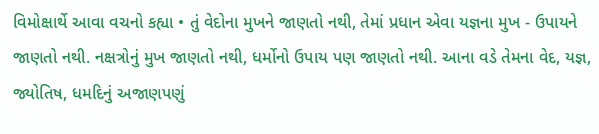વિમોક્ષાર્થે આવા વચનો કહ્યા • તું વેદોના મુખને જાણતો નથી, તેમાં પ્રધાન એવા યજ્ઞના મુખ - ઉપાયને જાણતો નથી. નક્ષત્રોનું મુખ જાણતો નથી, ધર્મોનો ઉપાય પણ જાણતો નથી. આના વડે તેમના વેદ, યજ્ઞ, જ્યોતિષ, ધમદિનું અજાણપણું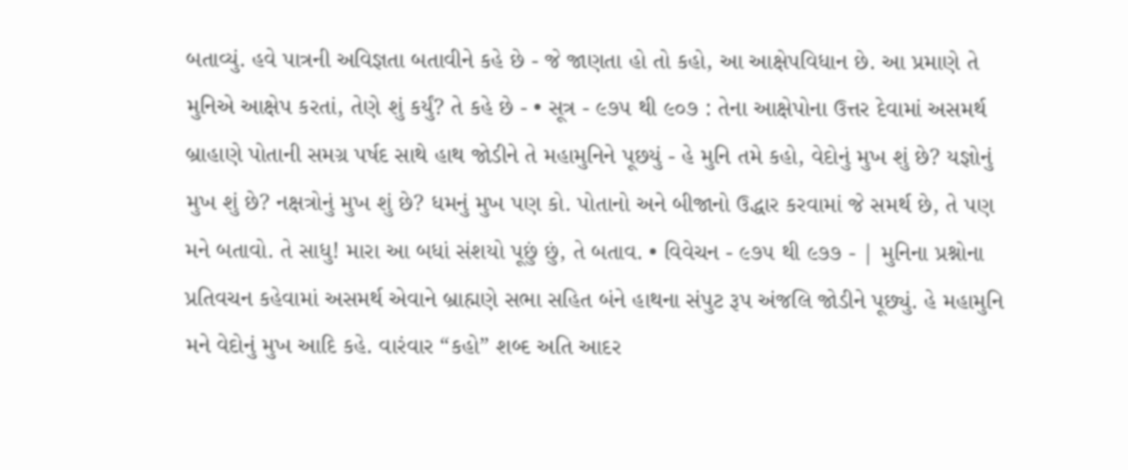બતાવ્યું. હવે પાત્રની અવિજ્ઞતા બતાવીને કહે છે - જે જાણતા હો તો કહો, આ આક્ષેપવિધાન છે. આ પ્રમાણે તે મુનિએ આક્ષેપ કરતાં, તેણે શું કર્યું? તે કહે છે - • સૂત્ર - ૯૭૫ થી ૯૦૭ : તેના આક્ષેપોના ઉત્તર દેવામાં અસમર્થ બ્રાહાણે પોતાની સમગ્ર પર્ષદ સાથે હાથ જોડીને તે મહામુનિને પૂછયું - હે મુનિ તમે કહો, વેદોનું મુખ શું છે? યજ્ઞોનું મુખ શું છે? નક્ષત્રોનું મુખ શું છે? ધમનું મુખ પણ કો. પોતાનો અને બીજાનો ઉદ્ધાર કરવામાં જે સમર્થ છે, તે પણ મને બતાવો. તે સાધુ! મારા આ બધાં સંશયો પૂછું છું, તે બતાવ. • વિવેચન - ૯૭૫ થી ૯૭૭ - | મુનિના પ્રશ્નોના પ્રતિવચન કહેવામાં અસમર્થ એવાને બ્રાહ્મણે સભા સહિત બંને હાથના સંપુટ રૂપ અંજલિ જોડીને પૂછ્યું. હે મહામુનિ મને વેદોનું મુખ આદિ કહે. વારંવાર “કહો” શબ્દ અતિ આદર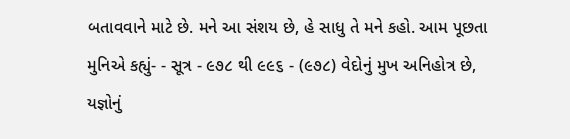બતાવવાને માટે છે. મને આ સંશય છે, હે સાધુ તે મને કહો. આમ પૂછતા મુનિએ કહ્યું- - સૂત્ર - ૯૭૮ થી ૯૯૬ - (૯૭૮) વેદોનું મુખ અનિહોત્ર છે, યજ્ઞોનું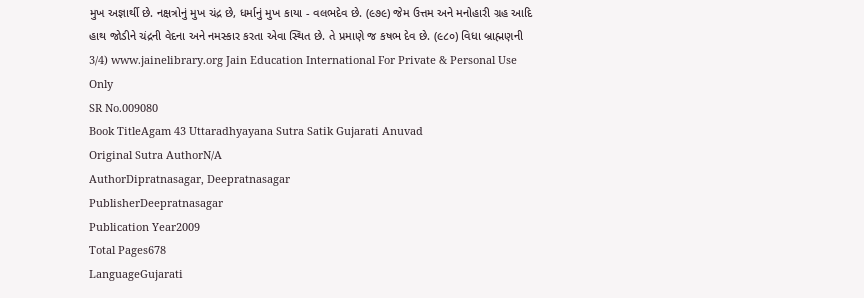મુખ અજ્ઞાર્થી છે. નક્ષત્રોનું મુખ ચંદ્ર છે, ધર્માનું મુખ કાયા - વલભદેવ છે. (૯૭૯) જેમ ઉત્તમ અને મનોહારી ગ્રહ આદિ હાથ જોડીને ચંદ્રની વેદના અને નમસ્કાર કરતા એવા સ્થિત છે. તે પ્રમાણે જ કષભ દેવ છે. (૯૮૦) વિધા બ્રાહ્મણની 3/4) www.jainelibrary.org Jain Education International For Private & Personal Use Only
SR No.009080
Book TitleAgam 43 Uttaradhyayana Sutra Satik Gujarati Anuvad
Original Sutra AuthorN/A
AuthorDipratnasagar, Deepratnasagar
PublisherDeepratnasagar
Publication Year2009
Total Pages678
LanguageGujarati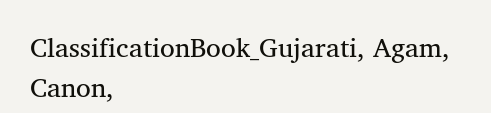ClassificationBook_Gujarati, Agam, Canon,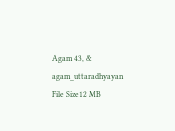Agam 43, & agam_uttaradhyayan
File Size12 MB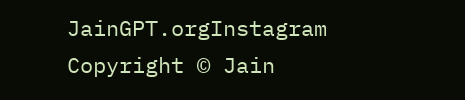JainGPT.orgInstagram
Copyright © Jain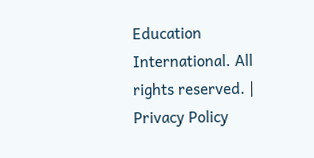Education International. All rights reserved. | Privacy Policy